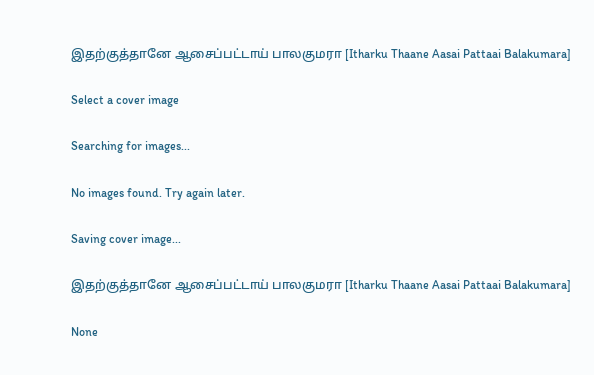இதற்குத்தானே ஆசைப்பட்டாய் பாலகுமரா [Itharku Thaane Aasai Pattaai Balakumara]

Select a cover image

Searching for images...

No images found. Try again later.

Saving cover image...

இதற்குத்தானே ஆசைப்பட்டாய் பாலகுமரா [Itharku Thaane Aasai Pattaai Balakumara]

None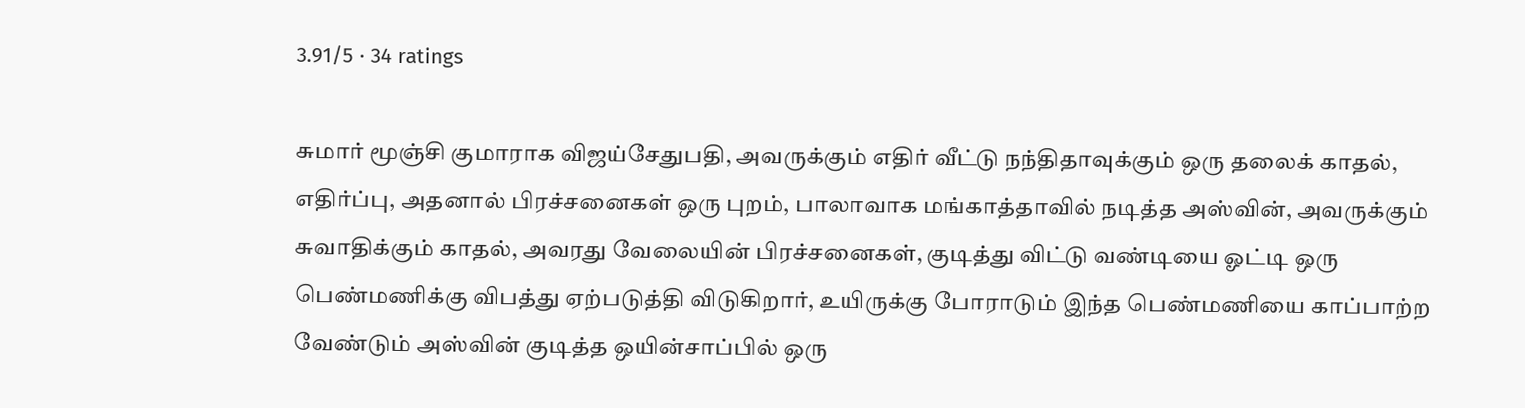3.91/5 · 34 ratings

சுமார் மூஞ்சி குமாராக விஜய்சேதுபதி, அவருக்கும் எதிர் வீட்டு நந்திதாவுக்கும் ஒரு தலைக் காதல், எதிர்ப்பு, அதனால் பிரச்சனைகள் ஒரு புறம், பாலாவாக மங்காத்தாவில் நடித்த அஸ்வின், அவருக்கும் சுவாதிக்கும் காதல், அவரது வேலையின் பிரச்சனைகள், குடித்து விட்டு வண்டியை ஓட்டி ஒரு பெண்மணிக்கு விபத்து ஏற்படுத்தி விடுகிறார், உயிருக்கு போராடும் இந்த பெண்மணியை காப்பாற்ற வேண்டும் அஸ்வின் குடித்த ஒயின்சாப்பில் ஒரு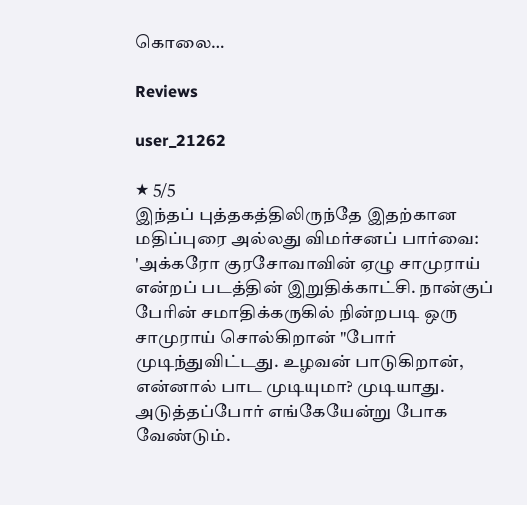கொலை…

Reviews

user_21262

★ 5/5
இந்தப் புத்தகத்திலிருந்தே இதற்கான மதிப்புரை அல்லது விமர்சனப் பார்வை: 'அக்கரோ குரசோவாவின் ஏழு சாமுராய் என்றப் படத்தின் இறுதிக்காட்சி. நான்குப் பேரின் சமாதிக்கருகில் நின்றபடி ஒரு சாமுராய் சொல்கிறான் "போர் முடிந்துவிட்டது. உழவன் பாடுகிறான், என்னால் பாட முடியுமா? முடியாது. அடுத்தப்போர் எங்கேயேன்று போக வேண்டும்.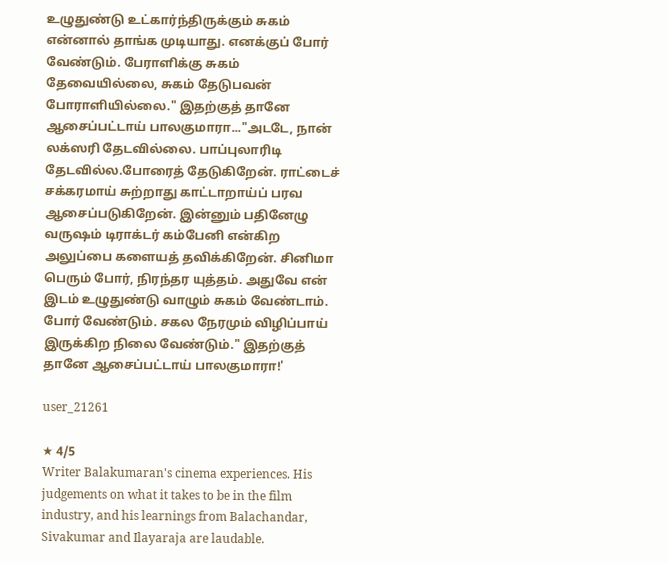உழுதுண்டு உட்கார்ந்திருக்கும் சுகம் என்னால் தாங்க முடியாது. எனக்குப் போர் வேண்டும். பேராளிக்கு சுகம் தேவையில்லை, சுகம் தேடுபவன் போராளியில்லை." இதற்குத் தானே ஆசைப்பட்டாய் பாலகுமாரா..."அடடே, நான் லக்ஸரி தேடவில்லை. பாப்புலாரிடி தேடவில்ல.போரைத் தேடுகிறேன். ராட்டைச் சக்கரமாய் சுற்றாது காட்டாறாய்ப் பரவ ஆசைப்படுகிறேன். இன்னும் பதினேழு வருஷம் டிராக்டர் கம்பேனி என்கிற அலுப்பை களையத் தவிக்கிறேன். சினிமா பெரும் போர், நிரந்தர யுத்தம். அதுவே என் இடம் உழுதுண்டு வாழும் சுகம் வேண்டாம். போர் வேண்டும். சகல நேரமும் விழிப்பாய் இருக்கிற நிலை வேண்டும்." இதற்குத் தானே ஆசைப்பட்டாய் பாலகுமாரா!'

user_21261

★ 4/5
Writer Balakumaran's cinema experiences. His judgements on what it takes to be in the film industry, and his learnings from Balachandar, Sivakumar and Ilayaraja are laudable.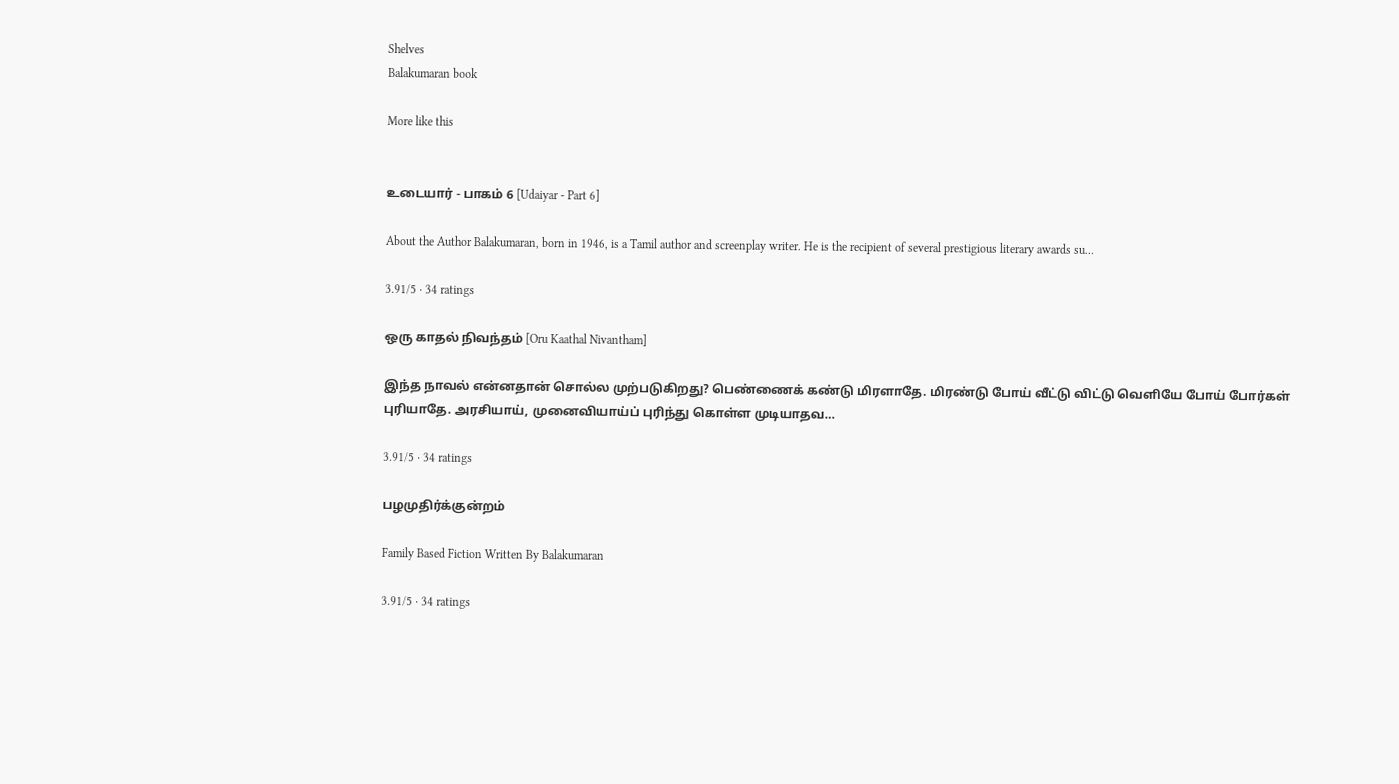Shelves
Balakumaran book

More like this


உடையார் - பாகம் 6 [Udaiyar - Part 6]

About the Author Balakumaran, born in 1946, is a Tamil author and screenplay writer. He is the recipient of several prestigious literary awards su…

3.91/5 · 34 ratings

ஒரு காதல் நிவந்தம் [Oru Kaathal Nivantham]

இந்த நாவல் என்னதான் சொல்ல முற்படுகிறது? பெண்ணைக் கண்டு மிரளாதே. மிரண்டு போய் வீட்டு விட்டு வெளியே போய் போர்கள் புரியாதே. அரசியாய், முனைவியாய்ப் புரிந்து கொள்ள முடியாதவ…

3.91/5 · 34 ratings

பழமுதிர்க்குன்றம்

Family Based Fiction Written By Balakumaran

3.91/5 · 34 ratings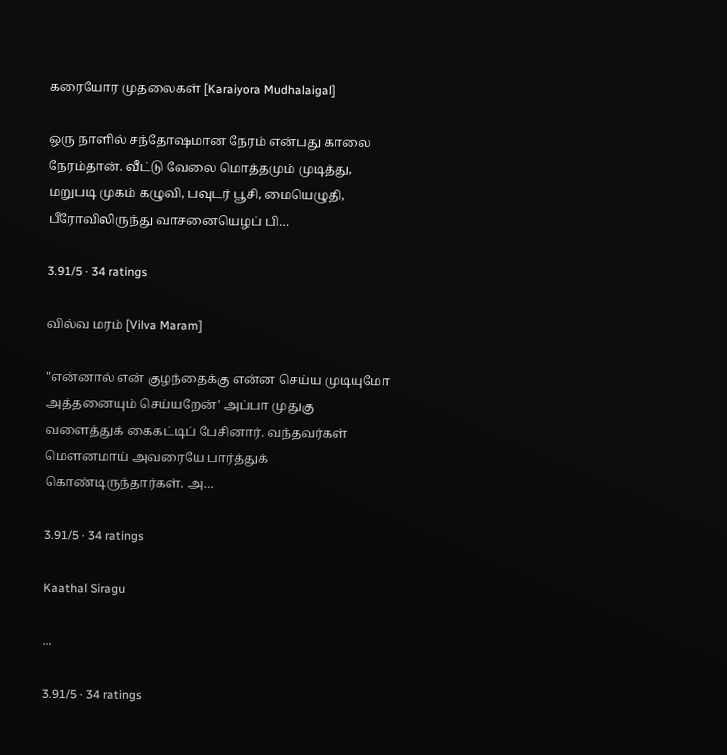கரையோர முதலைகள் [Karaiyora Mudhalaigal]

ஒரு நாளில் சந்தோஷமான நேரம் என்பது காலை நேரம்தான். வீட்டு வேலை மொத்தமும் முடித்து, மறுபடி முகம் கழுவி, பவுடர் பூசி, மையெழுதி, பீரோவிலிருந்து வாசனையெழப் பி…

3.91/5 · 34 ratings

வில்வ மரம் [Vilva Maram]

"என்னால் என் குழந்தைக்கு என்ன செய்ய முடியுமோ அத்தனையும் செய்யறேன்' அப்பா முதுகு வளைத்துக் கைகட்டிப் பேசினார். வந்தவர்கள் மௌனமாய் அவரையே பார்த்துக் கொண்டிருந்தார்கள். அ…

3.91/5 · 34 ratings

Kaathal Siragu

...

3.91/5 · 34 ratings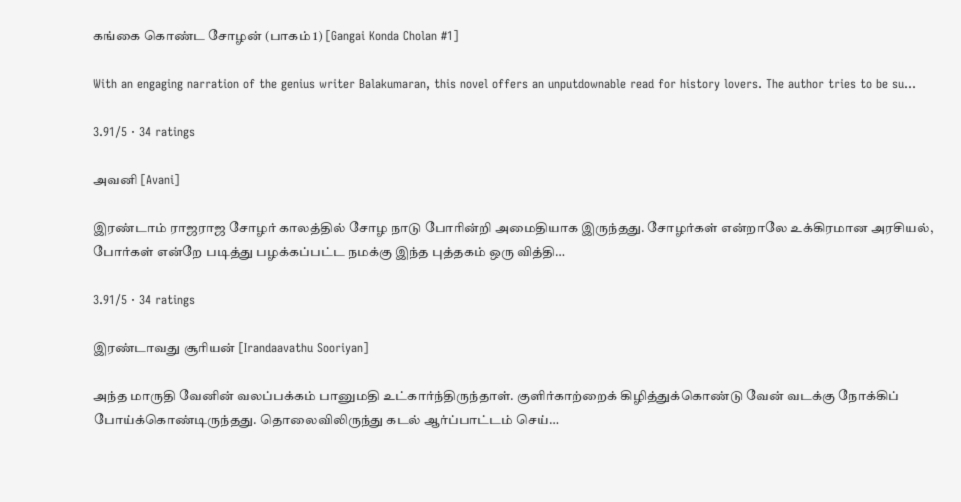கங்கை கொண்ட சோழன் (பாகம் 1) [Gangai Konda Cholan #1]

With an engaging narration of the genius writer Balakumaran, this novel offers an unputdownable read for history lovers. The author tries to be su…

3.91/5 · 34 ratings

அவனி [Avani]

இரண்டாம் ராஜராஜ சோழர் காலத்தில் சோழ நாடு போரின்றி அமைதியாக இருந்தது. சோழர்கள் என்றாலே உக்கிரமான அரசியல், போர்கள் என்றே படித்து பழக்கப்பட்ட நமக்கு இந்த புத்தகம் ஒரு வித்தி…

3.91/5 · 34 ratings

இரண்டாவது சூரியன் [Irandaavathu Sooriyan]

அந்த மாருதி வேனின் வலப்பக்கம் பானுமதி உட்கார்ந்திருந்தாள். குளிர்காற்றைக் கிழித்துக்கொண்டு வேன் வடக்கு நோக்கிப் போய்க்கொண்டிருந்தது. தொலைவிலிருந்து கடல் ஆர்ப்பாட்டம் செய்…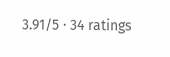3.91/5 · 34 ratings